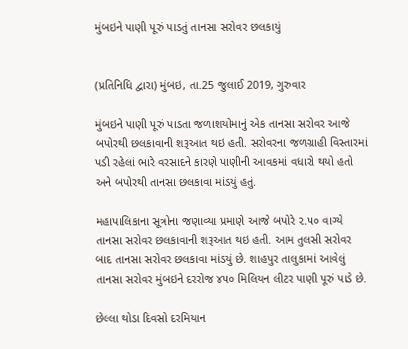મુંબઇને પાણી પૂરું પાડતું તાનસા સરોવર છલકાયું


(પ્રતિનિધિ દ્વારા) મુંબઇ, તા.25 જુલાઈ 2019, ગુરુવાર

મુંબઇને પાણી પૂરું પાડતા જળાશયોમાનું એક તાનસા સરોવર આજે બપોરથી છલકાવાની શરૂઆત થઇ હતી. સરોવરના જળગ્રાહી વિસ્તારમાં પડી રહેલાં ભારે વરસાદને કારણે પાણીની આવકમાં વધારો થયો હતો અને બપોરથી તાનસા છલકાવા માંડયું હતું.

મહાપાલિકાના સૂત્રોના જણાવ્યા પ્રમાણે આજે બપોરે ૨.૫૦ વાગ્યે તાનસા સરોવર છલકાવાની શરૂઆત થઇ હતી. આમ તુલસી સરોવર બાદ તાનસા સરોવર છલકાવા માંડયું છે. શાહપુર તાલુકામાં આવેલું તાનસા સરોવર મુંબઇને દરરોજ ૪૫૦ મિલિયન લીટર પાણી પૂરું પાડે છે.

છેલ્લા થોડા દિવસો દરમિયાન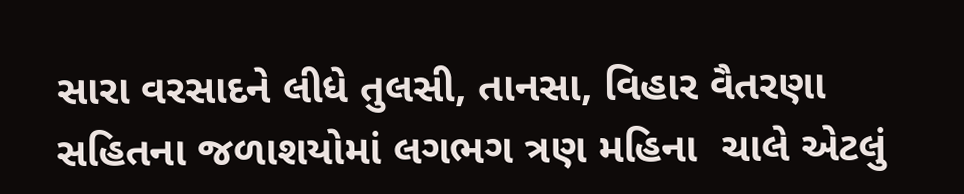સારા વરસાદને લીધે તુલસી, તાનસા, વિહાર વૈતરણા સહિતના જળાશયોમાં લગભગ ત્રણ મહિના  ચાલે એટલું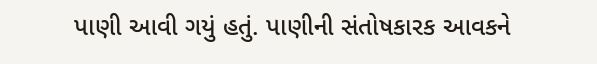પાણી આવી ગયું હતું. પાણીની સંતોષકારક આવકને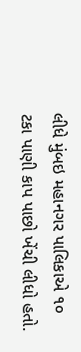લીધે મુંબઇ મહાનગર પાલિકાએ ૧૦ ટકા પાણી કાપ પાછો ખેંચી લીધો હતો.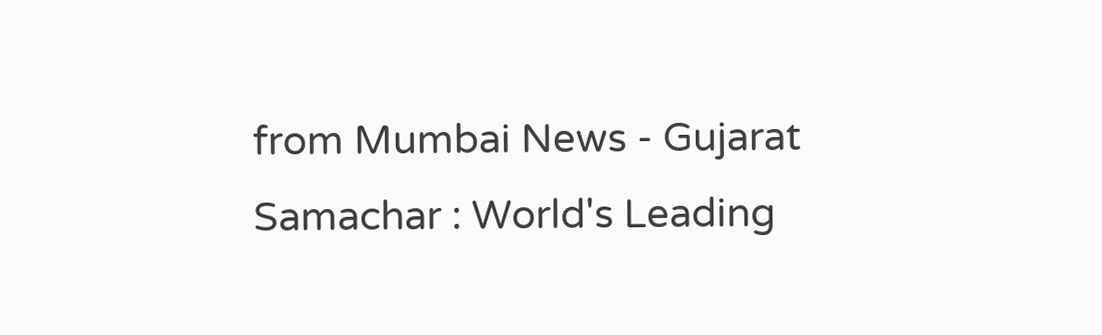from Mumbai News - Gujarat Samachar : World's Leading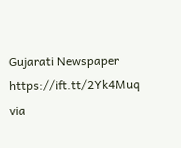Gujarati Newspaper https://ift.tt/2Yk4Muq
via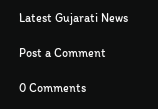Latest Gujarati News

Post a Comment

0 Comments